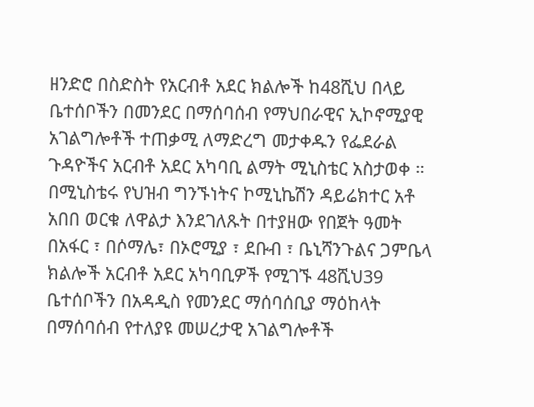ዘንድሮ በስድስት የአርብቶ አደር ክልሎች ከ48ሺህ በላይ ቤተሰቦችን በመንደር በማሰባሰብ የማህበራዊና ኢኮኖሚያዊ አገልግሎቶች ተጠቃሚ ለማድረግ መታቀዱን የፌደራል ጉዳዮችና አርብቶ አደር አካባቢ ልማት ሚኒስቴር አስታወቀ ።
በሚኒስቴሩ የህዝብ ግንኙነትና ኮሚኒኬሽን ዳይሬክተር አቶ አበበ ወርቁ ለዋልታ እንደገለጹት በተያዘው የበጀት ዓመት በአፋር ፣ በሶማሌ፣ በኦሮሚያ ፣ ደቡብ ፣ ቤኒሻንጉልና ጋምቤላ ክልሎች አርብቶ አደር አካባቢዎች የሚገኙ 48ሺህ39 ቤተሰቦችን በአዳዲስ የመንደር ማሰባሰቢያ ማዕከላት በማሰባሰብ የተለያዩ መሠረታዊ አገልግሎቶች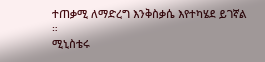ተጠቃሚ ለማድረግ እንቅስቃሴ እየተካሄደ ይገኛል ።
ሚኒስቴሩ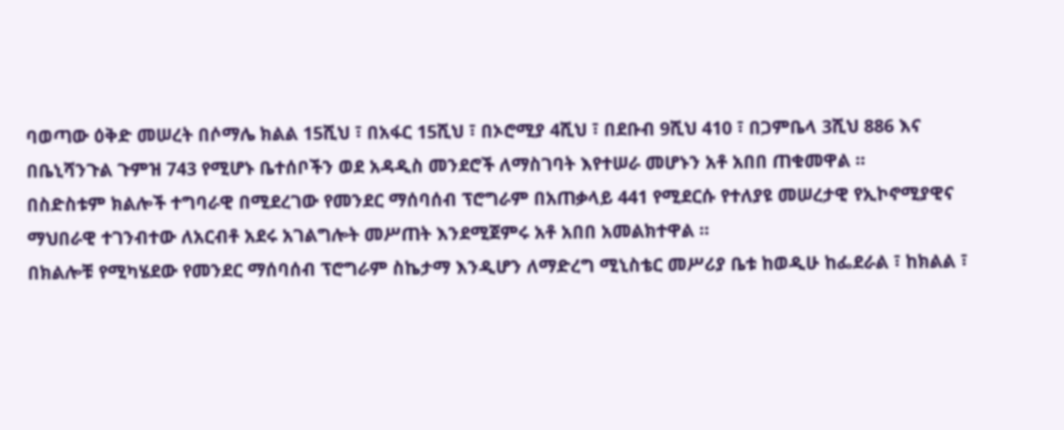ባወጣው ዕቅድ መሠረት በሶማሌ ክልል 15ሺህ ፣ በአፋር 15ሺህ ፣ በኦሮሚያ 4ሺህ ፣ በደቡብ 9ሺህ 410 ፣ በጋምቤላ 3ሺህ 886 እና በቤኒሻንጉል ጉምዝ 743 የሚሆኑ ቤተሰቦችን ወደ አዳዲስ መንደሮች ለማስገባት እየተሠራ መሆኑን አቶ አበበ ጠቁመዋል ።
በስድስቱም ክልሎች ተግባራዊ በሚደረገው የመንደር ማሰባሰብ ፕሮግራም በአጠቃላይ 441 የሚደርሱ የተለያዩ መሠረታዊ የኢኮኖሚያዊና ማህበራዊ ተገንብተው ለአርብቶ አደሩ አገልግሎት መሥጠት እንደሚጀምሩ አቶ አበበ አመልክተዋል ።
በክልሎቹ የሚካሄደው የመንደር ማሰባሰብ ፕሮግራም ስኬታማ እንዲሆን ለማድረግ ሚኒስቴር መሥሪያ ቤቱ ከወዲሁ ከፌደራል ፣ ከክልል ፣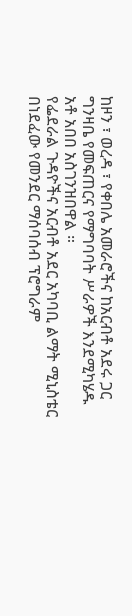ከዞን ፣ ወረዳ ፣ የቀበሌ አመራሮችና ከአርብቶ አደሩ ጋር ግንዛቤ የመፍጠርና የማግባባት ሥራዎች እንደሚካሄዱ አቶ አበበ አስገንዝበዋል ።
የፌደራል ጉዳዮችና አርብቶ አደር አካባቢ ልማት ሚኒስቴር በነደፈው የመንደር ማሰባሰብ ፕሮግራም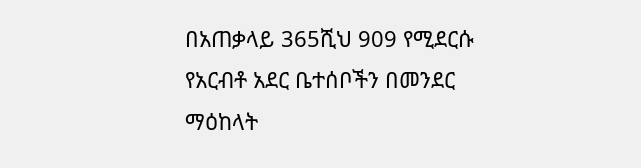በአጠቃላይ 365ሺህ 909 የሚደርሱ የአርብቶ አደር ቤተሰቦችን በመንደር ማዕከላት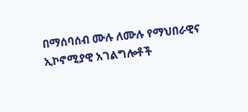በማሰባሰብ ሙሉ ለሙሉ የማህበራዊና ኢኮኖሚያዊ አገልግሎቶች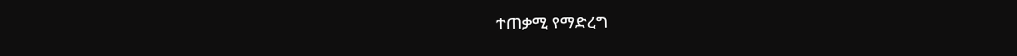ተጠቃሚ የማድረግ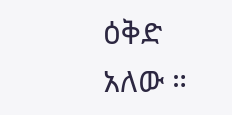ዕቅድ አለው ።